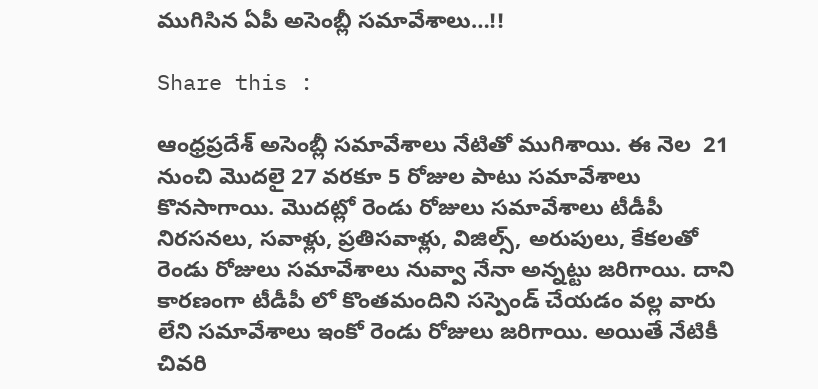ముగిసిన ఏపీ అసెంబ్లీ సమావేశాలు…!!

Share this :

ఆంధ్రప్రదేశ్ అసెంబ్లీ సమావేశాలు నేటితో ముగిశాయి. ఈ నెల  21 నుంచి మొదలై 27 వరకూ 5 రోజుల పాటు సమావేశాలు కొనసాగాయి. మొదట్లో రెండు రోజులు సమావేశాలు టీడీపీ నిరసనలు, సవాళ్లు, ప్రతిసవాళ్లు, విజిల్స్, అరుపులు, కేకలతో రెండు రోజులు సమావేశాలు నువ్వా నేనా అన్నట్టు జరిగాయి. దాని కారణంగా టీడీపీ లో కొంతమందిని సస్పెండ్ చేయడం వల్ల వారు లేని సమావేశాలు ఇంకో రెండు రోజులు జరిగాయి. అయితే నేటికీ చివరి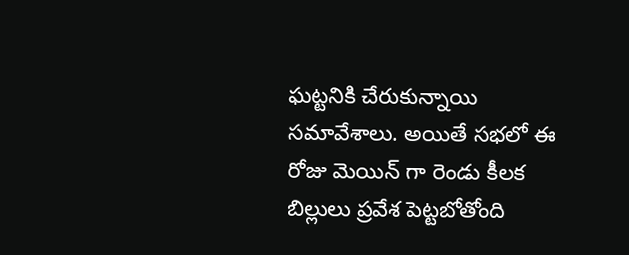ఘట్టనికి చేరుకున్నాయి సమావేశాలు. అయితే సభలో ఈ రోజు మెయిన్ గా రెండు కీలక బిల్లులు ప్రవేశ పెట్టబోతోంది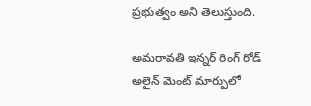ప్రభుత్వం అని తెలుస్తుంది.

అమరావతి ఇన్నర్ రింగ్ రోడ్ అలైన్ మెంట్ మార్పులో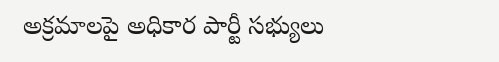అక్రమాలపై అధికార పార్టీ సభ్యులు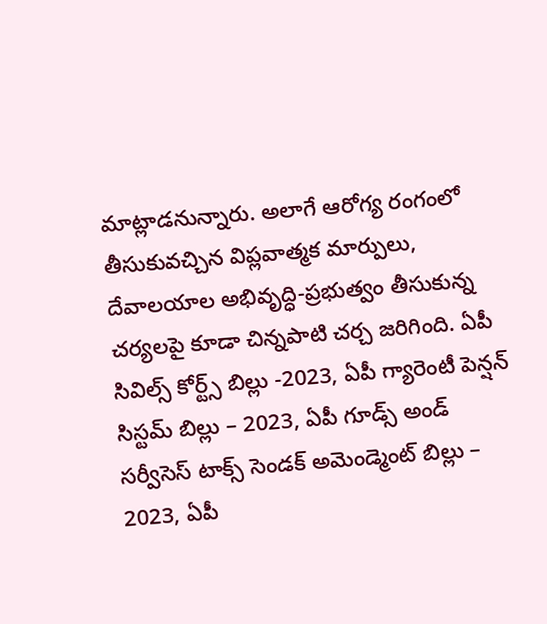మాట్లాడనున్నారు. అలాగే ఆరోగ్య రంగంలో తీసుకువచ్చిన విప్లవాత్మక మార్పులు, దేవాలయాల అభివృద్ధి-ప్రభుత్వం తీసుకున్న చర్యలపై కూడా చిన్నపాటి చర్చ జరిగింది. ఏపీ సివిల్స్ కోర్ట్స్ బిల్లు -2023, ఏపీ గ్యారెంటీ పెన్షన్ సిస్టమ్ బిల్లు – 2023, ఏపీ గూడ్స్ అండ్ సర్వీసెస్ టాక్స్ సెండక్ అమెండ్మెంట్ బిల్లు – 2023, ఏపీ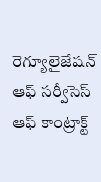రెగ్యూలైజేషన్ ఆఫ్ సర్వీసెస్ ఆఫ్ కాంట్రాక్ట్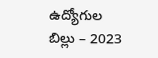ఉద్యోగుల బిల్లు – 2023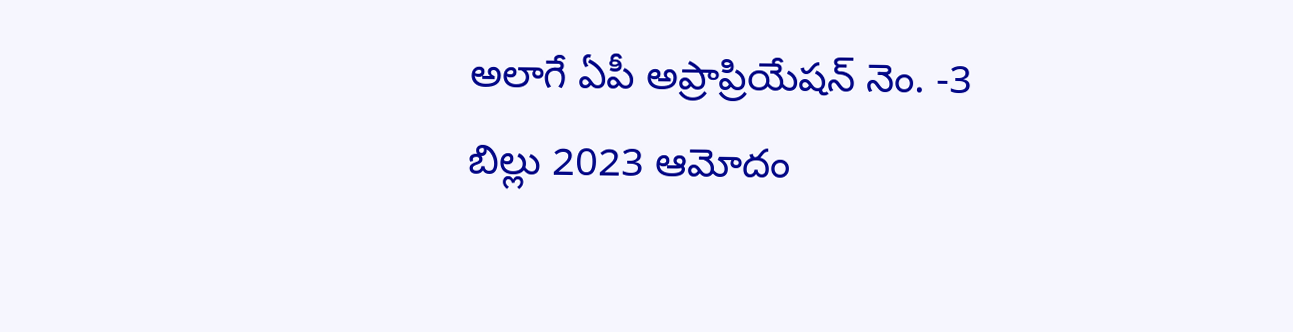అలాగే ఏపీ అప్రాప్రియేషన్ నెం. -3 బిల్లు 2023 ఆమోదం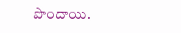పొందాయి.